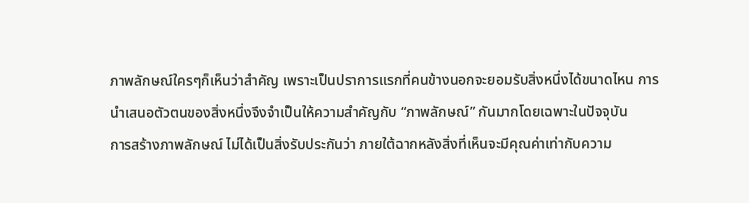ภาพลักษณ์ใครๆก็เห็นว่าสำคัญ เพราะเป็นปราการแรกที่คนข้างนอกจะยอมรับสิ่งหนึ่งได้ขนาดไหน การนำเสนอตัวตนของสิ่งหนึ่งจึงจำเป็นให้ความสำคัญกับ “ภาพลักษณ์” กันมากโดยเฉพาะในปัจจุบัน
การสร้างภาพลักษณ์ ไม่ได้เป็นสิ่งรับประกันว่า ภายใต้ฉากหลังสิ่งที่เห็นจะมีคุณค่าเท่ากับความ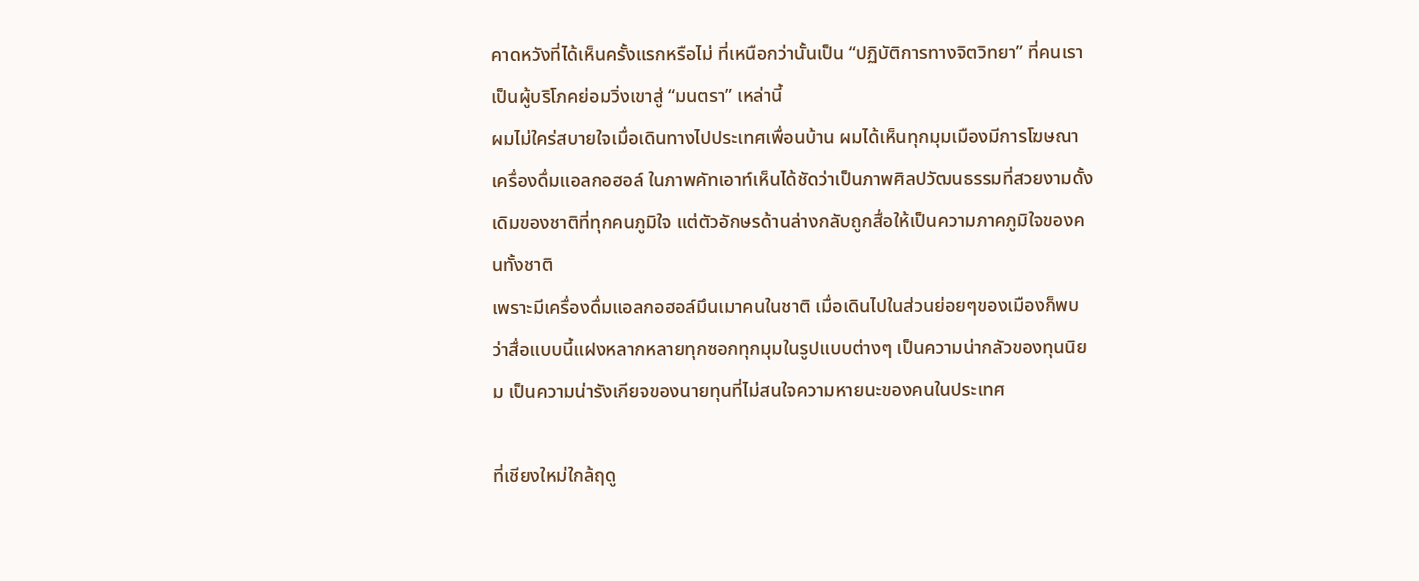คาดหวังที่ได้เห็นครั้งแรกหรือไม่ ที่เหนือกว่านั้นเป็น “ปฏิบัติการทางจิตวิทยา” ที่คนเราเป็นผู้บริโภคย่อมวิ่งเขาสู่ “มนตรา” เหล่านี้
ผมไม่ใคร่สบายใจเมื่อเดินทางไปประเทศเพื่อนบ้าน ผมได้เห็นทุกมุมเมืองมีการโฆษณาเครื่องดื่มแอลกอฮอล์ ในภาพคัทเอาท์เห็นได้ชัดว่าเป็นภาพศิลปวัฒนธรรมที่สวยงามดั้งเดิมของชาติที่ทุกคนภูมิใจ แต่ตัวอักษรด้านล่างกลับถูกสื่อให้เป็นความภาคภูมิใจของคนทั้งชาติ
เพราะมีเครื่องดื่มแอลกอฮอล์มึนเมาคนในชาติ เมื่อเดินไปในส่วนย่อยๆของเมืองก็พบว่าสื่อแบบนี้แฝงหลากหลายทุกซอกทุกมุมในรูปแบบต่างๆ เป็นความน่ากลัวของทุนนิยม เป็นความน่ารังเกียจของนายทุนที่ไม่สนใจความหายนะของคนในประเทศ

ที่เชียงใหม่ใกล้ฤดู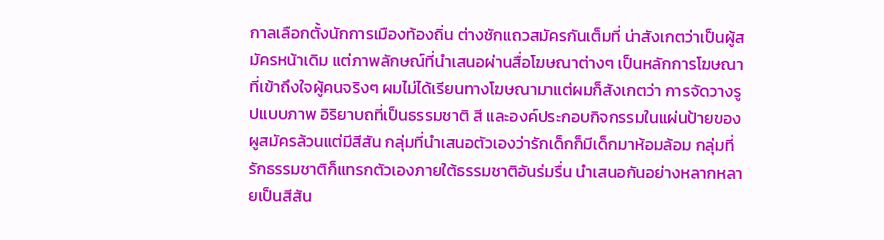กาลเลือกตั้งนักการเมืองท้องถิ่น ต่างชักแถวสมัครกันเต็มที่ น่าสังเกตว่าเป็นผู้สมัครหน้าเดิม แต่ภาพลักษณ์ที่นำเสนอผ่านสื่อโฆษณาต่างๆ เป็นหลักการโฆษณาที่เข้าถึงใจผู้คนจริงๆ ผมไม่ได้เรียนทางโฆษณามาแต่ผมก็สังเกตว่า การจัดวางรูปแบบภาพ อิริยาบถที่เป็นธรรมชาติ สี และองค์ประกอบกิจกรรมในแผ่นป้ายของผูสมัครล้วนแต่มีสีสัน กลุ่มที่นำเสนอตัวเองว่ารักเด็กก็มีเด็กมาห้อมล้อม กลุ่มที่รักธรรมชาติก็แทรกตัวเองภายใต้ธรรมชาติอันร่มรื่น นำเสนอกันอย่างหลากหลายเป็นสีสัน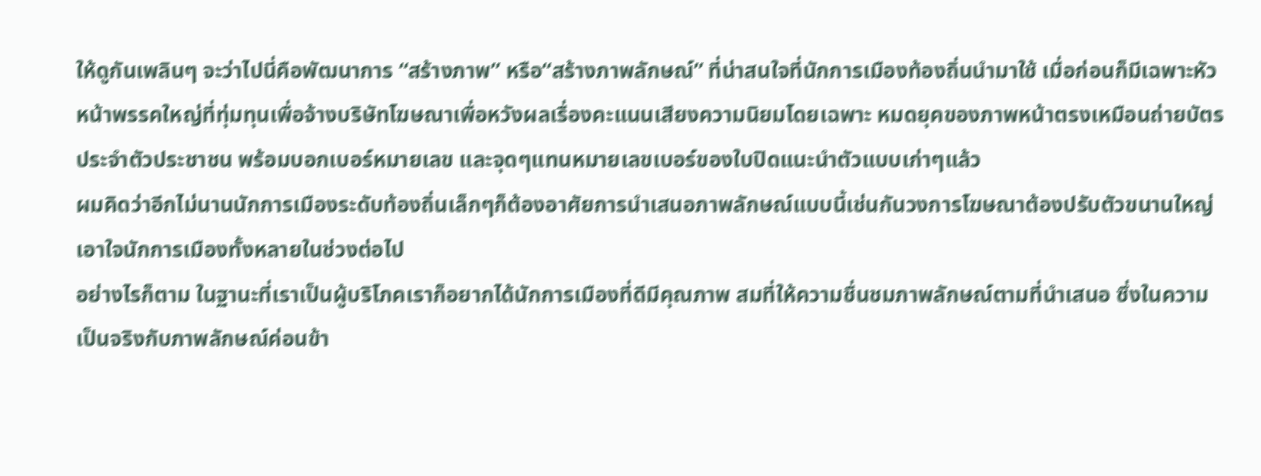ให้ดูกันเพลินๆ จะว่าไปนี่คือพัฒนาการ “สร้างภาพ” หรือ“สร้างภาพลักษณ์” ที่น่าสนใจที่นักการเมืองท้องถิ่นนำมาใช้ เมื่อก่อนก็มีเฉพาะหัวหน้าพรรคใหญ่ที่ทุ่มทุนเพื่อจ้างบริษัทโฆษณาเพื่อหวังผลเรื่องคะแนนเสียงความนิยมโดยเฉพาะ หมดยุคของภาพหน้าตรงเหมือนถ่ายบัตรประจำตัวประชาชน พร้อมบอกเบอร์หมายเลข และจุดๆแทนหมายเลขเบอร์ของใบปิดแนะนำตัวแบบเก่าๆแล้ว
ผมคิดว่าอีกไม่นานนักการเมืองระดับท้องถิ่นเล็กๆก็ต้องอาศัยการนำเสนอภาพลักษณ์แบบนี้เช่นกันวงการโฆษณาต้องปรับตัวขนานใหญ่เอาใจนักการเมืองทั้งหลายในช่วงต่อไป
อย่างไรก็ตาม ในฐานะที่เราเป็นผู้บริโภคเราก็อยากได้นักการเมืองที่ดีมีคุณภาพ สมที่ให้ความชื่นชมภาพลักษณ์ตามที่นำเสนอ ซึ่งในความเป็นจริงกับภาพลักษณ์ค่อนข้า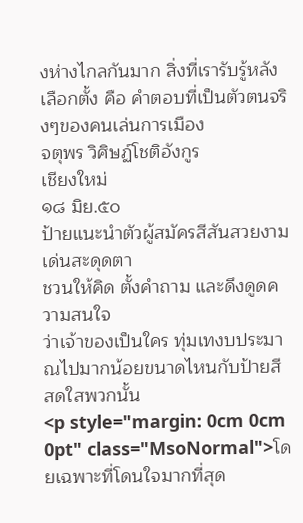งห่างไกลกันมาก สิ่งที่เรารับรู้หลังเลือกตั้ง คือ คำตอบที่เป็นตัวตนจริงๆของคนเล่นการเมือง
จตุพร วิศิษฏ์โชติอังกูร
เชียงใหม่
๑๘ มิย.๕๐
ป้ายแนะนำตัวผู้สมัครสีสันสวยงาม เด่นสะดุดตา
ชวนให้คิด ตั้งคำถาม และดึงดูดความสนใจ
ว่าเจ้าของเป็นใคร ทุ่มเทงบประมาณไปมากน้อยขนาดไหนกับป้ายสีสดใสพวกนั้น
<p style="margin: 0cm 0cm 0pt" class="MsoNormal">โดยเฉพาะที่โดนใจมากที่สุด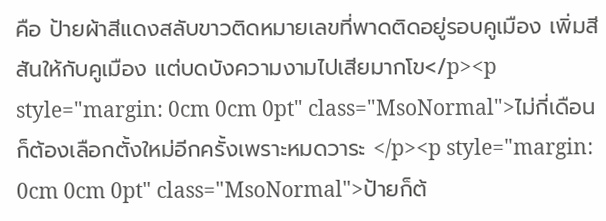คือ ป้ายผ้าสีแดงสลับขาวติดหมายเลขที่พาดติดอยู่รอบคูเมือง เพิ่มสีสันให้กับคูเมือง แต่บดบังความงามไปเสียมากโข</p><p style="margin: 0cm 0cm 0pt" class="MsoNormal">ไม่กี่เดือนก็ต้องเลือกตั้งใหม่อีกครั้งเพราะหมดวาระ </p><p style="margin: 0cm 0cm 0pt" class="MsoNormal">ป้ายก็ต้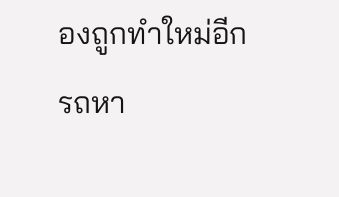องถูกทำใหม่อีก
รถหา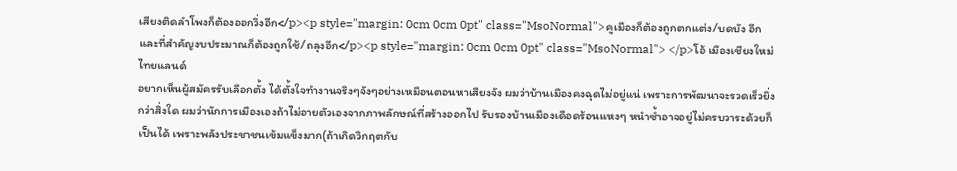เสียงติดลำโพงก็ต้องออกวิ่งอีก</p><p style="margin: 0cm 0cm 0pt" class="MsoNormal">คูเมืองก็ต้องถูกตกแต่ง/บดบัง อีก
และที่สำคัญงบประมาณก็ต้องถูกใช้/ถลุงอีก</p><p style="margin: 0cm 0cm 0pt" class="MsoNormal"> </p>โอ้ เมืองเชียงใหม่ ไทยแลนด์
อยากเห็นผู้สมัครรับเลือกตั้ง ได้ตั้งใจทำงานจริงๆจังๆอย่างเหมือนตอนหาเสียงจัง ผมว่าบ้านเมืองคงฉุดไม่อยู่แน่ เพราะการพัฒนาจะรวดเร็วยิ่งกว่าสิ่งใด ผมว่านักการเมืองเองถ้าไม่อายตัวเองจากภาพลักษณ์ที่สร้างออกไป รับรองบ้านเมืองเดือดร้อนแหงๆ หนำซ้ำอาจอยู่ไม่ครบวาระด้วยก็เป็นได้ เพราะพลังประชาชนเข้มแข็งมาก(ถ้าเกิดวิกฤตกับ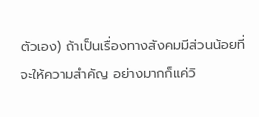ตัวเอง) ถ้าเป็นเรื่องทางสังคมมีส่วนน้อยที่จะให้ความสำคัญ อย่างมากก็แค่วิ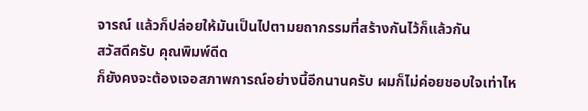จารณ์ แล้วก็ปล่อยให้มันเป็นไปตามยถากรรมที่สร้างกันไว้ก็แล้วกัน
สวัสดีครับ คุณพิมพ์ดีด
ก็ยังคงจะต้องเจอสภาพการณ์อย่างนี้อีกนานครับ ผมก็ไม่ค่อยชอบใจเท่าไห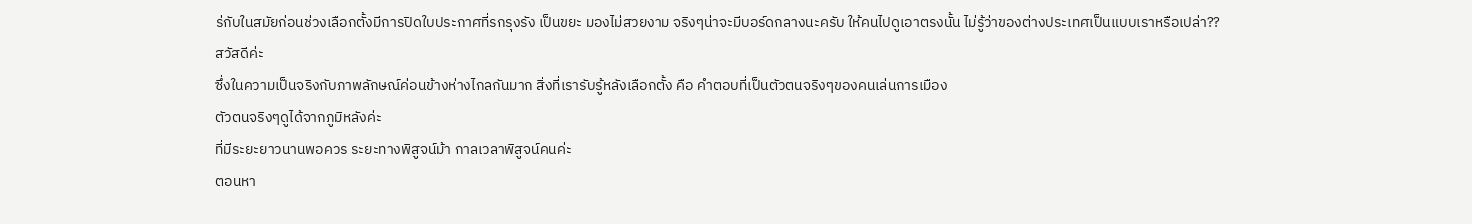ร่กับในสมัยก่อนช่วงเลือกตั้งมีการปิดใบประกาศที่รกรุงรัง เป็นขยะ มองไม่สวยงาม จริงๆน่าจะมีบอร์ดกลางนะครับ ให้คนไปดูเอาตรงนั้น ไม่รู้ว่าของต่างประเทศเป็นแบบเราหรือเปล่า??
สวัสดีค่ะ
ซึ่งในความเป็นจริงกับภาพลักษณ์ค่อนข้างห่างไกลกันมาก สิ่งที่เรารับรู้หลังเลือกตั้ง คือ คำตอบที่เป็นตัวตนจริงๆของคนเล่นการเมือง
ตัวตนจริงๆดูได้จากภูมิหลังค่ะ
ที่มีระยะยาวนานพอควร ระยะทางพิสูจน์ม้า กาลเวลาพิสูจน์คนค่ะ
ตอนหา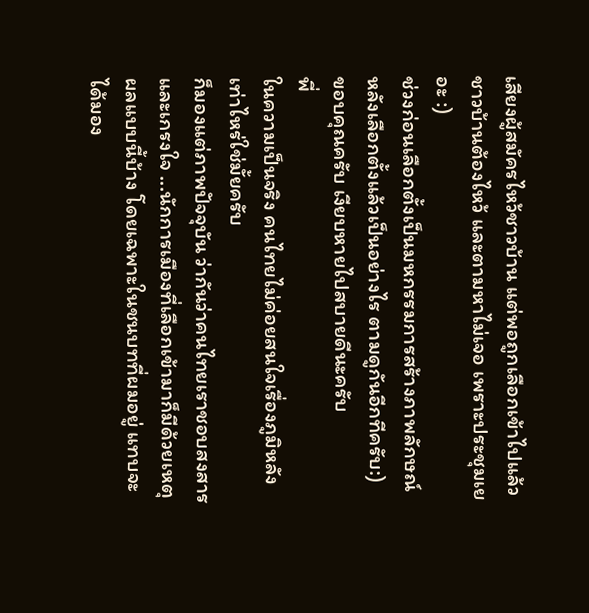เสียงผู้สมัครไหว้ชาวบ้าน แต่พอถูกเลือกเข้าไปแล้ว ชาวบ้านต้องไหว้ และตามหาไม่เจอ เพราะประชุมเยอะ :)
ช่วงก่อนเลือกตั้งเป็นมหกรรมการสร้างภาพลักษณ์ หลังเลือกตั้งแล้วเป็นอย่างไร ตามดูกันอีกทีครับ:)
ขอบคุณครับ เงียบหายไปสบายดีนะครับ
พี่
ในความเป็นจริง คนไทยไม่ค่อยสนใจเรื่องภูมิหลังเท่าไหร่ใช่มั้ยครับ
ก็มองแต่ภาพปัจจุบัน ว่ากันว่าคนไทยเราชอบสงสารและเกรงใจ ...นักการเมืองที่เลือกเข้ามาก็มีด้วยเหตุผลแบบนี้บ้าง โดยเฉพาะในชนบทที่ผมอยู่ แทบจะได้มอง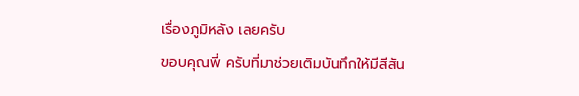เรื่องภูมิหลัง เลยครับ
ขอบคุณพี่ ครับที่มาช่วยเติมบันทึกให้มีสีสัน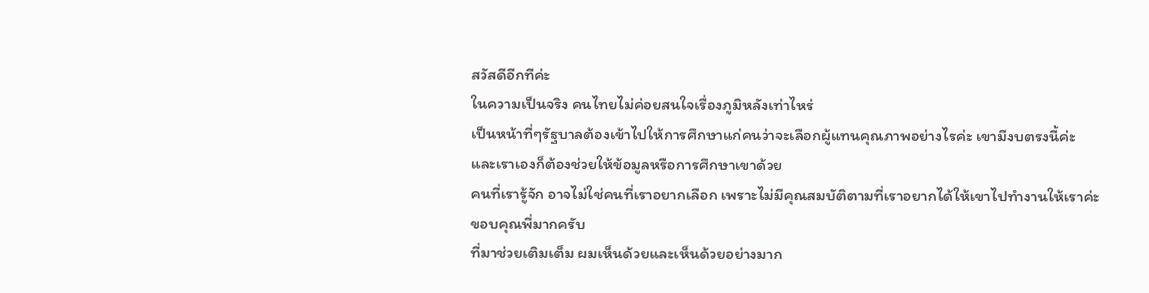สวัสดีอีกทีค่ะ
ในความเป็นจริง คนไทยไม่ค่อยสนใจเรื่องภูมิหลังเท่าไหร่
เป็นหน้าที่ๆรัฐบาลต้องเข้าไปให้การศึกษาแก่คนว่าจะเลือกผู้แทนคุณภาพอย่างไรค่ะ เขามีงบตรงนี้ค่ะ
และเราเองก็ต้องช่วยให้ข้อมูลหรือการศึกษาเขาด้วย
คนที่เรารู้จัก อาจไม่ใช่คนที่เราอยากเลือก เพราะไม่มีคุณสมบัติตามที่เราอยากได้ให้เขาไปทำงานให้เราค่ะ
ขอบคุณพี่มากครับ
ที่มาช่วยเติมเต็ม ผมเห็นด้วยและเห็นด้วยอย่างมาก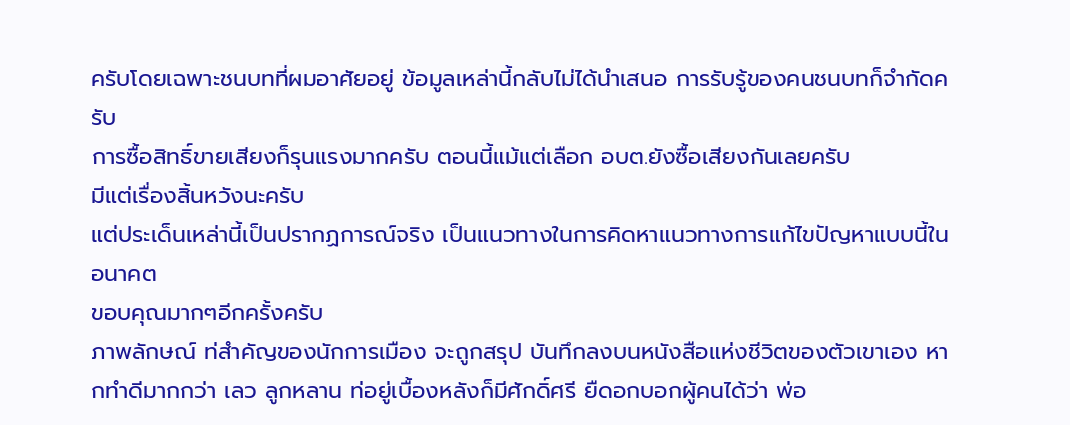ครับโดยเฉพาะชนบทที่ผมอาศัยอยู่ ข้อมูลเหล่านี้กลับไม่ได้นำเสนอ การรับรู้ของคนชนบทก็จำกัดครับ
การซื้อสิทธิ์ขายเสียงก็รุนแรงมากครับ ตอนนี้แม้แต่เลือก อบต.ยังซื้อเสียงกันเลยครับ
มีแต่เรื่องสิ้นหวังนะครับ
แต่ประเด็นเหล่านี้เป็นปรากฏการณ์จริง เป็นแนวทางในการคิดหาแนวทางการแก้ไขปัญหาแบบนี้ในอนาคต
ขอบคุณมากๆอีกครั้งครับ
ภาพลักษณ์ ท่สำคัญของนักการเมือง จะถูกสรุป บันทึกลงบนหนังสือแห่งชีวิตของตัวเขาเอง หากทำดีมากกว่า เลว ลูกหลาน ท่อยู่เบื้องหลังก็มีศักดิ์ศรี ยืดอกบอกผู้คนได้ว่า พ่อ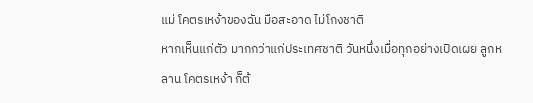แม่ โคตรเหง้าของฉัน มือสะอาด ไม่โกงชาติ
หากเห็นแก่ตัว มากกว่าแก่ประเทศชาติ วันหนึ่งเมื่อทุกอย่างเปิดเผย ลูกหลาน โคตรเหง้า ก็ต้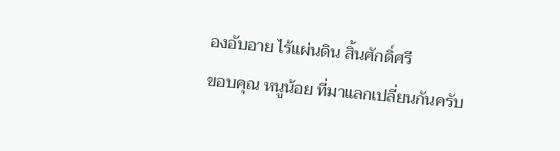องอับอาย ไร้แผ่นดิน สิ้นศักดิ์ศรี
ขอบคุณ หนูน้อย ที่มาแลกเปลี่ยนกันครับ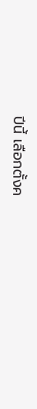ปีนี้ เลือกตั้งค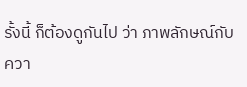รั้งนี้ ก็ต้องดูกันไป ว่า ภาพลักษณ์กับควา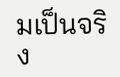มเป็นจริง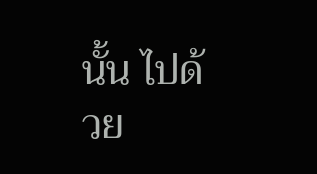นั้น ไปด้วย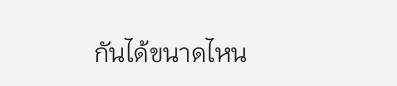กันได้ขนาดไหน